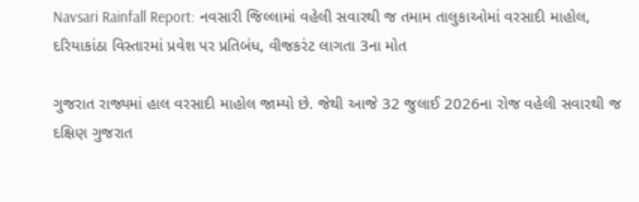Navsari Rainfall Report: નવસારી જિલ્લામાં વહેલી સવારથી જ તમામ તાલુકાઓમાં વરસાદી માહોલ, દરિયાકાંઠા વિસ્તારમાં પ્રવેશ પર પ્રતિબંધ, વીજકરંટ લાગતા 3ના મોત

ગુજરાત રાજ્યમાં હાલ વરસાદી માહોલ જામ્યો છે. જેથી આજે 32 જુલાઈ 2026ના રોજ વહેલી સવારથી જ દક્ષિણ ગુજરાત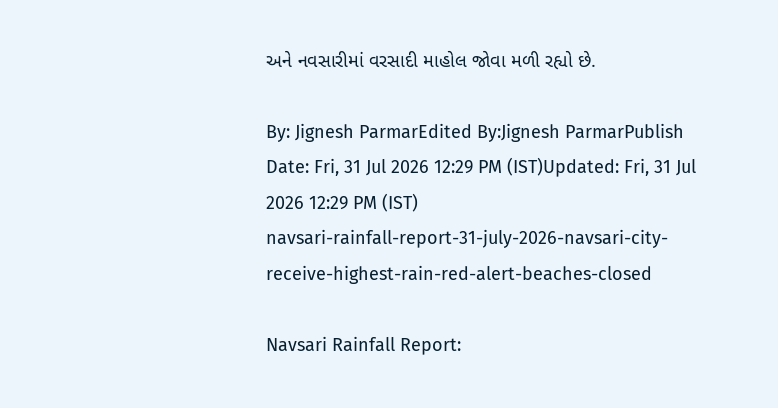અને નવસારીમાં વરસાદી માહોલ જોવા મળી રહ્યો છે.

By: Jignesh ParmarEdited By:Jignesh ParmarPublish Date: Fri, 31 Jul 2026 12:29 PM (IST)Updated: Fri, 31 Jul 2026 12:29 PM (IST)
navsari-rainfall-report-31-july-2026-navsari-city-receive-highest-rain-red-alert-beaches-closed

Navsari Rainfall Report: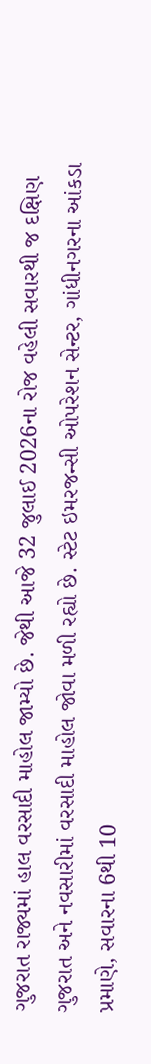ગુજરાત રાજ્યમાં હાલ વરસાદી માહોલ જામ્યો છે. જેથી આજે 32 જુલાઈ 2026ના રોજ વહેલી સવારથી જ દક્ષિણ ગુજરાત અને નવસારીમાં વરસાદી માહોલ જોવા મળી રહ્યો છે. સ્ટેટ ઇમરજન્સી ઓપરેશન સેન્ટર, ગાંધીનગરના આંકડા પ્રમાણે, સવારના 6થી 10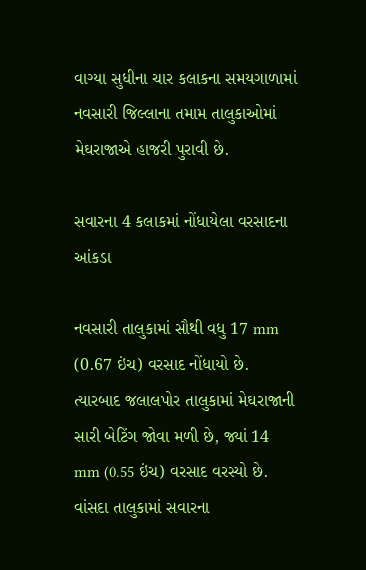વાગ્યા સુધીના ચાર કલાકના સમયગાળામાં નવસારી જિલ્લાના તમામ તાલુકાઓમાં મેઘરાજાએ હાજરી પુરાવી છે.

સવારના 4 કલાકમાં નોંધાયેલા વરસાદના આંકડા

નવસારી તાલુકામાં સૌથી વધુ 17 mm (0.67 ઇંચ) વરસાદ નોંધાયો છે. ત્યારબાદ જલાલપોર તાલુકામાં મેઘરાજાની સારી બેટિંગ જોવા મળી છે, જ્યાં 14 mm (0.55 ઇંચ) વરસાદ વરસ્યો છે. વાંસદા તાલુકામાં સવારના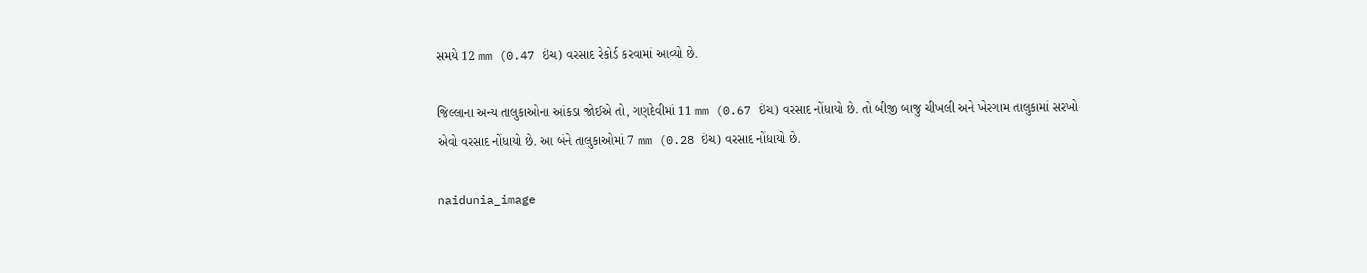સમયે 12 mm (0.47 ઇંચ) વરસાદ રેકોર્ડ કરવામાં આવ્યો છે.

જિલ્લાના અન્ય તાલુકાઓના આંકડા જોઈએ તો, ગણદેવીમાં 11 mm (0.67 ઇંચ) વરસાદ નોંધાયો છે. તો બીજી બાજુ ચીખલી અને ખેરગામ તાલુકામાં સરખો એવો વરસાદ નોંધાયો છે. આ બંને તાલુકાઓમાં 7 mm (0.28 ઇંચ) વરસાદ નોંધાયો છે.

naidunia_image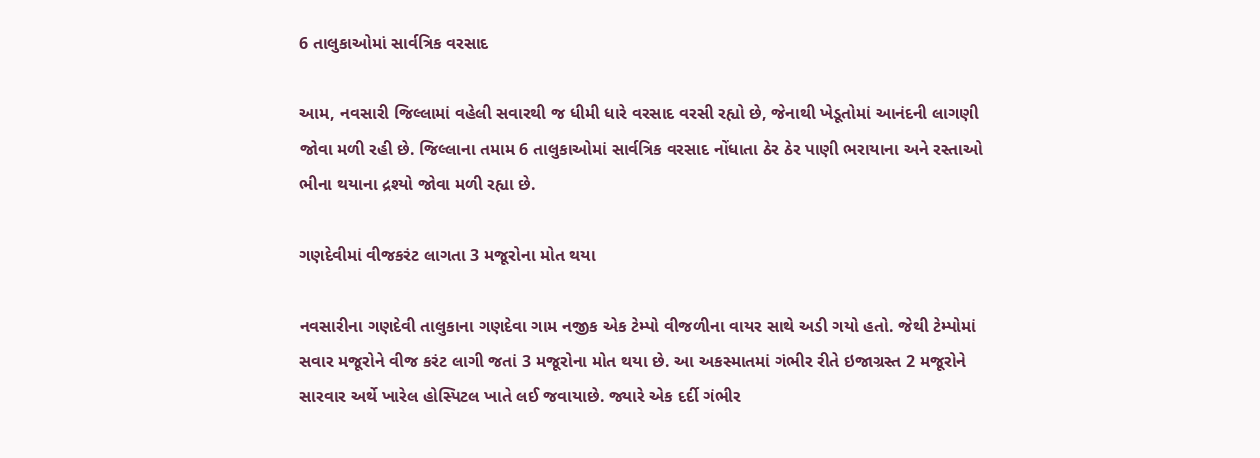6 તાલુકાઓમાં સાર્વત્રિક વરસાદ

આમ, નવસારી જિલ્લામાં વહેલી સવારથી જ ધીમી ધારે વરસાદ વરસી રહ્યો છે, જેનાથી ખેડૂતોમાં આનંદની લાગણી જોવા મળી રહી છે. જિલ્લાના તમામ 6 તાલુકાઓમાં સાર્વત્રિક વરસાદ નોંધાતા ઠેર ઠેર પાણી ભરાયાના અને રસ્તાઓ ભીના થયાના દ્રશ્યો જોવા મળી રહ્યા છે.

ગણદેવીમાં વીજકરંટ લાગતા 3 મજૂરોના મોત થયા

નવસારીના ગણદેવી તાલુકાના ગણદેવા ગામ નજીક એક ટેમ્પો વીજળીના વાયર સાથે અડી ગયો હતો. જેથી ટેમ્પોમાં સવાર મજૂરોને વીજ કરંટ લાગી જતાં 3 મજૂરોના મોત થયા છે. આ અકસ્માતમાં ગંભીર રીતે ઇજાગ્રસ્ત 2 મજૂરોને સારવાર અર્થે ખારેલ હોસ્પિટલ ખાતે લઈ જવાયાછે. જ્યારે એક દર્દી ગંભીર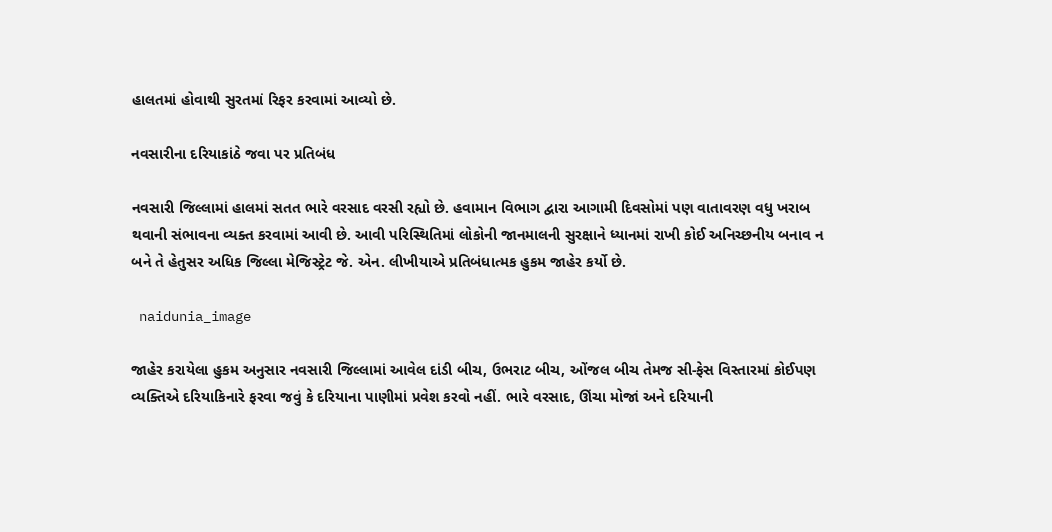હાલતમાં હોવાથી સુરતમાં રિફર કરવામાં આવ્યો છે.

નવસારીના દરિયાકાંઠે જવા પર પ્રતિબંધ

નવસારી જિલ્લામાં હાલમાં સતત ભારે વરસાદ વરસી રહ્યો છે. હવામાન વિભાગ દ્વારા આગામી દિવસોમાં પણ વાતાવરણ વધુ ખરાબ થવાની સંભાવના વ્યક્ત કરવામાં આવી છે. આવી પરિસ્થિતિમાં લોકોની જાનમાલની સુરક્ષાને ધ્યાનમાં રાખી કોઈ અનિચ્છનીય બનાવ ન બને તે હેતુસર અધિક જિલ્લા મેજિસ્ટ્રેટ જે. એન. લીખીયાએ પ્રતિબંધાત્મક હુકમ જાહેર કર્યો છે.

 naidunia_image

જાહેર કરાયેલા હુકમ અનુસાર નવસારી જિલ્લામાં આવેલ દાંડી બીચ, ઉભરાટ બીચ, ઓંજલ બીચ તેમજ સી-ફેસ વિસ્તારમાં કોઈપણ વ્યક્તિએ દરિયાકિનારે ફરવા જવું કે દરિયાના પાણીમાં પ્રવેશ કરવો નહીં. ભારે વરસાદ, ઊંચા મોજાં અને દરિયાની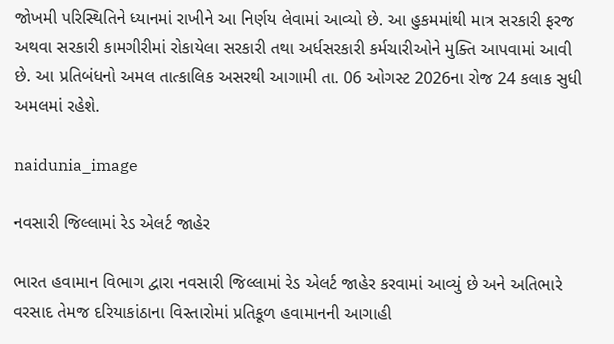જોખમી પરિસ્થિતિને ધ્યાનમાં રાખીને આ નિર્ણય લેવામાં આવ્યો છે. આ હુકમમાંથી માત્ર સરકારી ફરજ અથવા સરકારી કામગીરીમાં રોકાયેલા સરકારી તથા અર્ધસરકારી કર્મચારીઓને મુક્તિ આપવામાં આવી છે. આ પ્રતિબંધનો અમલ તાત્કાલિક અસરથી આગામી તા. 06 ઓગસ્ટ 2026ના રોજ 24 કલાક સુધી અમલમાં રહેશે.

naidunia_image

નવસારી જિલ્લામાં રેડ એલર્ટ જાહેર

ભારત હવામાન વિભાગ દ્વારા નવસારી જિલ્લામાં રેડ એલર્ટ જાહેર કરવામાં આવ્યું છે અને અતિભારે વરસાદ તેમજ દરિયાકાંઠાના વિસ્તારોમાં પ્રતિકૂળ હવામાનની આગાહી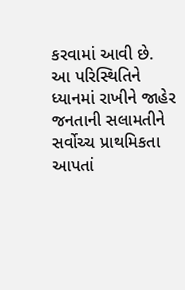કરવામાં આવી છે. આ પરિસ્થિતિને ધ્યાનમાં રાખીને જાહેર જનતાની સલામતીને સર્વોચ્ચ પ્રાથમિકતા આપતાં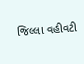જિલ્લા વહીવટી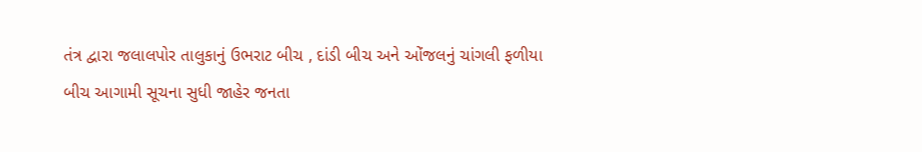તંત્ર દ્વારા જલાલપોર તાલુકાનું ઉભરાટ બીચ , દાંડી બીચ અને ઓંજલનું ચાંગલી ફળીયા બીચ આગામી સૂચના સુધી જાહેર જનતા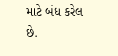માટે બંધ કરેલ છે.